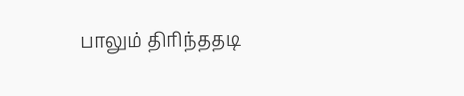பாலும் திரிந்ததடி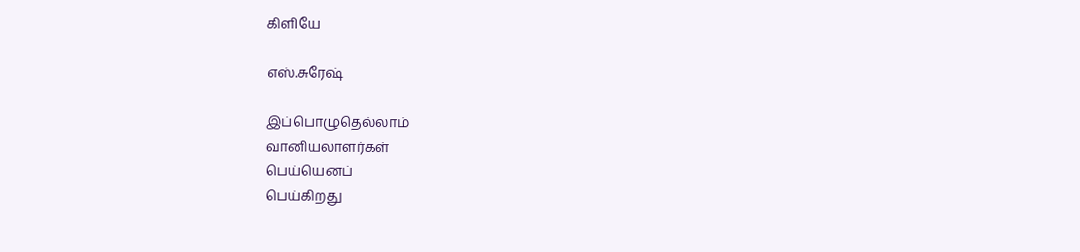கிளியே

எஸ்.சுரேஷ்

இப்பொழுதெல்லாம்
வானியலாளர்கள்
பெய்யெனப்
பெய்கிறது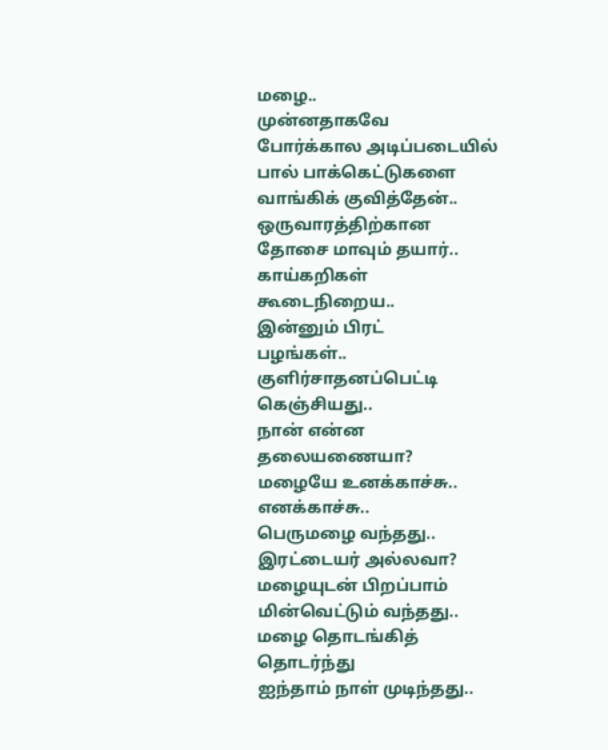மழை..
முன்னதாகவே
போர்க்கால அடிப்படையில்
பால் பாக்கெட்டுகளை
வாங்கிக் குவித்தேன்..
ஒருவாரத்திற்கான
தோசை மாவும் தயார்..
காய்கறிகள்
கூடைநிறைய..
இன்னும் பிரட்
பழங்கள்..
குளிர்சாதனப்பெட்டி
கெஞ்சியது..
நான் என்ன
தலையணையா?
மழையே உனக்காச்சு..
எனக்காச்சு..
பெருமழை வந்தது..
இரட்டையர் அல்லவா?
மழையுடன் பிறப்பாம்
மின்வெட்டும் வந்தது..
மழை தொடங்கித்
தொடர்ந்து
ஐந்தாம் நாள் முடிந்தது..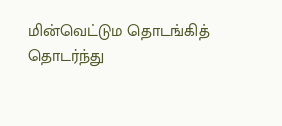மின்வெட்டும தொடங்கித்
தொடர்ந்து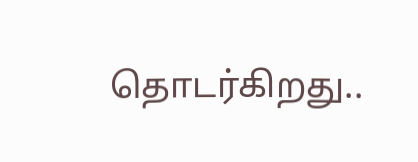தொடர்கிறது..